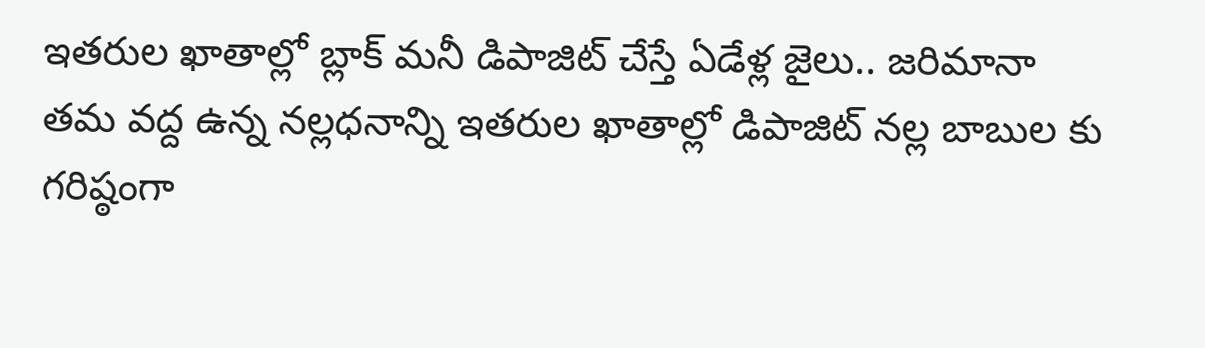ఇతరుల ఖాతాల్లో బ్లాక్ మనీ డిపాజిట్ చేస్తే ఏడేళ్ల జైలు.. జరిమానా
తమ వద్ద ఉన్న నల్లధనాన్ని ఇతరుల ఖాతాల్లో డిపాజిట్ నల్ల బాబుల కు గరిష్ఠంగా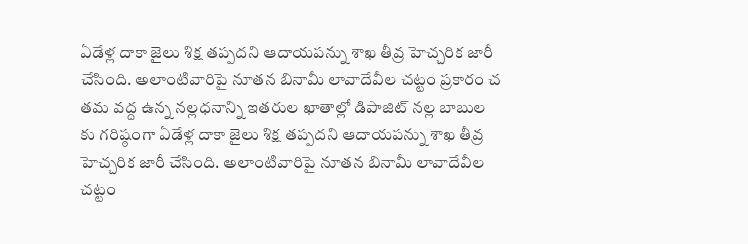ఏడేళ్ల దాకా జైలు శిక్ష తప్పదని ఆదాయపన్ను శాఖ తీవ్ర హెచ్చరిక జారీ చేసింది. అలాంటివారిపై నూతన బినామీ లావాదేవీల చట్టం ప్రకారం చ
తమ వద్ద ఉన్న నల్లధనాన్ని ఇతరుల ఖాతాల్లో డిపాజిట్ నల్ల బాబుల కు గరిష్ఠంగా ఏడేళ్ల దాకా జైలు శిక్ష తప్పదని ఆదాయపన్ను శాఖ తీవ్ర హెచ్చరిక జారీ చేసింది. అలాంటివారిపై నూతన బినామీ లావాదేవీల చట్టం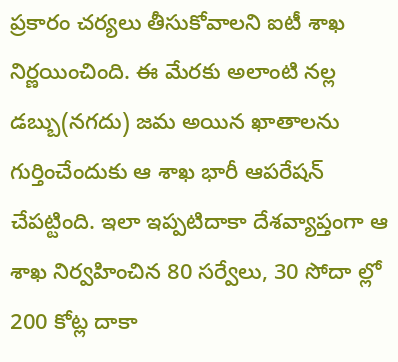ప్రకారం చర్యలు తీసుకోవాలని ఐటీ శాఖ నిర్ణయించింది. ఈ మేరకు అలాంటి నల్ల డబ్బు(నగదు) జమ అయిన ఖాతాలను గుర్తించేందుకు ఆ శాఖ భారీ ఆపరేషన్ చేపట్టింది. ఇలా ఇప్పటిదాకా దేశవ్యాప్తంగా ఆ శాఖ నిర్వహించిన 80 సర్వేలు, 30 సోదా ల్లో 200 కోట్ల దాకా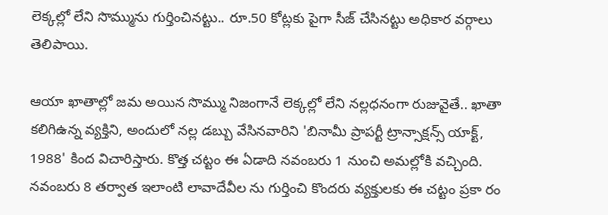లెక్కల్లో లేని సొమ్మును గుర్తించినట్టు.. రూ.50 కోట్లకు పైగా సీజ్ చేసినట్టు అధికార వర్గాలు తెలిపాయి.

ఆయా ఖాతాల్లో జమ అయిన సొమ్ము నిజంగానే లెక్కల్లో లేని నల్లధనంగా రుజువైతే.. ఖాతా కలిగిఉన్న వ్యక్తిని, అందులో నల్ల డబ్బు వేసినవారిని 'బినామీ ప్రాపర్టీ ట్రాన్సాక్షన్స్ యాక్ట్, 1988' కింద విచారిస్తారు. కొత్త చట్టం ఈ ఏడాది నవంబరు 1 నుంచి అమల్లోకి వచ్చింది. నవంబరు 8 తర్వాత ఇలాంటి లావాదేవీల ను గుర్తించి కొందరు వ్యక్తులకు ఈ చట్టం ప్రకా రం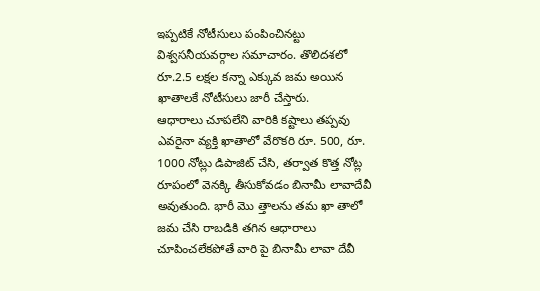ఇప్పటికే నోటీసులు పంపించినట్టు విశ్వసనీయవర్గాల సమాచారం. తొలిదశలో రూ.2.5 లక్షల కన్నా ఎక్కువ జమ అయిన ఖాతాలకే నోటీసులు జారీ చేస్తారు.
ఆధారాలు చూపలేని వారికి కష్టాలు తప్పవు
ఎవరైనా వ్యక్తి ఖాతాలో వేరొకరి రూ. 500, రూ. 1000 నోట్లు డిపాజిట్ చేసి, తర్వాత కొత్త నోట్ల రూపంలో వెనక్కి తీసుకోవడం బినామీ లావాదేవీ అవుతుంది. భారీ మొ త్తాలను తమ ఖా తాలో జమ చేసి రాబడికి తగిన ఆధారాలు చూపించలేకపోతే వారి పై బినామీ లావా దేవీ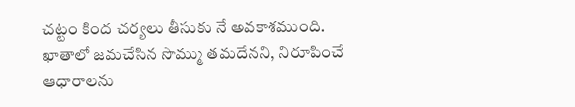చట్టం కింద చర్యలు తీసుకు నే అవకాశముంది. ఖాతాలో జమచేసిన సొమ్ము తమదేనని, నిరూపించే ఆధారాలను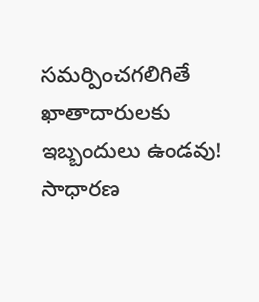సమర్పించగలిగితే ఖాతాదారులకు ఇబ్బందులు ఉండవు! సాధారణ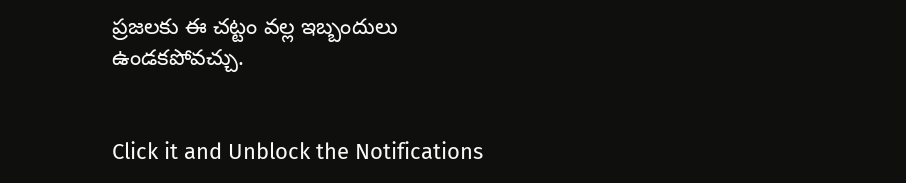ప్రజలకు ఈ చట్టం వల్ల ఇబ్బందులు ఉండకపోవచ్చు.


Click it and Unblock the Notifications